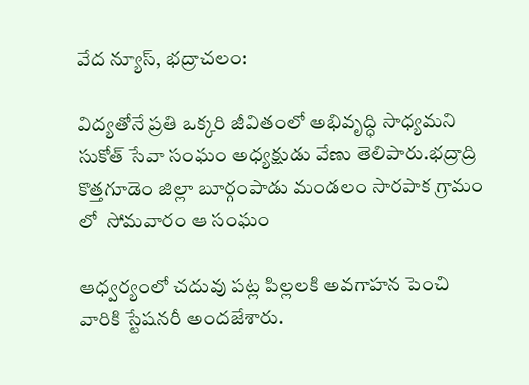వేద న్యూస్, భద్రాచలం:

విద్యతోనే ప్రతి ఒక్కరి జీవితంలో అభివృద్ధి సాధ్యమని సుకోత్ సేవా సంఘం అధ్యక్షుడు వేణు తెలిపారు.భద్రాద్రి కొత్తగూడెం జిల్లా బూర్గంపాడు మండలం సారపాక గ్రామం లో  సోమవారం ఆ సంఘం

ఆధ్వర్యంలో చదువు పట్ల పిల్లలకి అవగాహన పెంచి వారికి స్టేషనరీ అందజేశారు.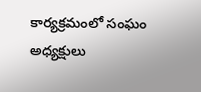కార్యక్రమంలో సంఘం అధ్యక్షులు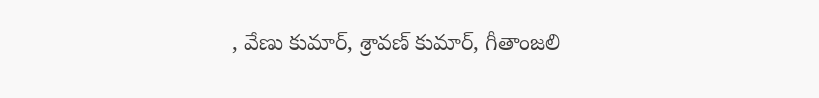, వేణు కుమార్, శ్రావణ్ కుమార్, గీతాంజలి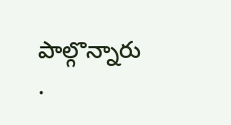పాల్గొన్నారు .